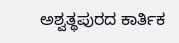ಅಶ್ವತ್ಥಪುರದ ಕಾರ್ತಿಕ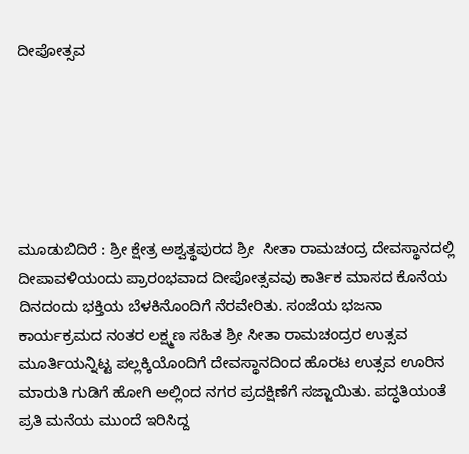ದೀಪೋತ್ಸವ






ಮೂಡುಬಿದಿರೆ : ಶ್ರೀ ಕ್ಷೇತ್ರ ಅಶ್ವತ್ಥಪುರದ ಶ್ರೀ  ಸೀತಾ ರಾಮಚಂದ್ರ ದೇವಸ್ಥಾನದಲ್ಲಿ ದೀಪಾವಳಿಯಂದು ಪ್ರಾರಂಭವಾದ ದೀಪೋತ್ಸವವು ಕಾರ್ತಿಕ ಮಾಸದ ಕೊನೆಯ ದಿನದಂದು ಭಕ್ತಿಯ ಬೆಳಕಿನೊಂದಿಗೆ ನೆರವೇರಿತು. ಸಂಜೆಯ ಭಜನಾ ಕಾರ್ಯಕ್ರಮದ ನಂತರ ಲಕ್ಷ್ಮಣ ಸಹಿತ ಶ್ರೀ ಸೀತಾ ರಾಮಚಂದ್ರರ ಉತ್ಸವ ಮೂರ್ತಿಯನ್ನಿಟ್ಟ ಪಲ್ಲಕ್ಕಿಯೊಂದಿಗೆ ದೇವಸ್ಥಾನದಿಂದ ಹೊರಟ ಉತ್ಸವ ಊರಿನ ಮಾರುತಿ ಗುಡಿಗೆ ಹೋಗಿ ಅಲ್ಲಿಂದ ನಗರ ಪ್ರದಕ್ಷಿಣೆಗೆ ಸಜ್ಜಾಯಿತು. ಪದ್ಧತಿಯಂತೆ ಪ್ರತಿ ಮನೆಯ ಮುಂದೆ ಇರಿಸಿದ್ದ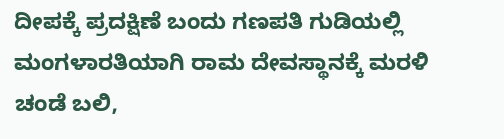ದೀಪಕ್ಕೆ ಪ್ರದಕ್ಷಿಣೆ ಬಂದು ಗಣಪತಿ ಗುಡಿಯಲ್ಲಿ ಮಂಗಳಾರತಿಯಾಗಿ ರಾಮ ದೇವಸ್ಥಾನಕ್ಕೆ ಮರಳಿ ಚಂಡೆ ಬಲಿ,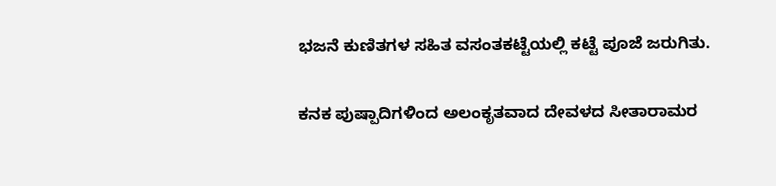ಭಜನೆ ಕುಣಿತಗಳ ಸಹಿತ ವಸಂತಕಟ್ಟೆಯಲ್ಲಿ ಕಟ್ಟೆ ಪೂಜೆ ಜರುಗಿತು.

ಕನಕ ಪುಷ್ಪಾದಿಗಳಿಂದ ಅಲಂಕೃತವಾದ ದೇವಳದ ಸೀತಾರಾಮರ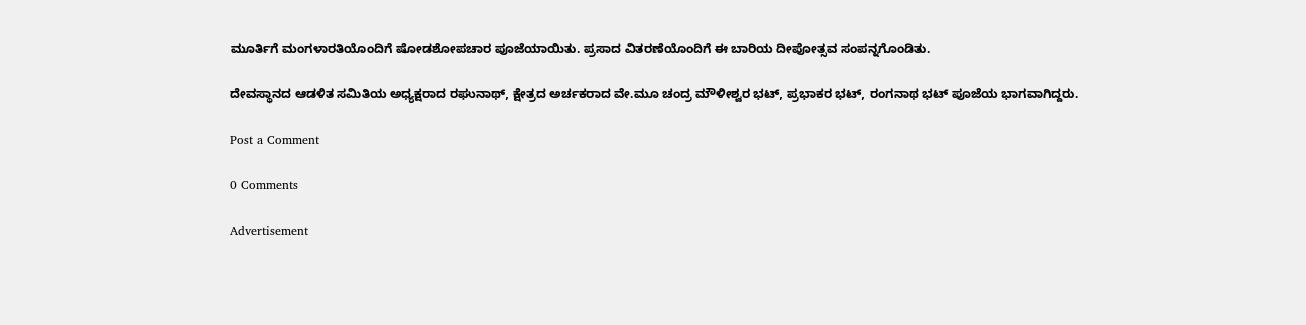ಮೂರ್ತಿಗೆ ಮಂಗಳಾರತಿಯೊಂದಿಗೆ ಷೋಡಶೋಪಚಾರ ಪೂಜೆಯಾಯಿತು. ಪ್ರಸಾದ ವಿತರಣೆಯೊಂದಿಗೆ ಈ ಬಾರಿಯ ದೀಪೋತ್ಸವ ಸಂಪನ್ನಗೊಂಡಿತು.

ದೇವಸ್ಥಾನದ ಆಡಳಿತ ಸಮಿತಿಯ ಅಧ್ಯಕ್ಷರಾದ ರಘುನಾಥ್, ಕ್ಷೇತ್ರದ ಅರ್ಚಕರಾದ ವೇ.ಮೂ ಚಂದ್ರ ಮೌಳೀಶ್ವರ ಭಟ್, ಪ್ರಭಾಕರ ಭಟ್, ರಂಗನಾಥ ಭಟ್ ಪೂಜೆಯ ಭಾಗವಾಗಿದ್ದರು.

Post a Comment

0 Comments

Advertisement